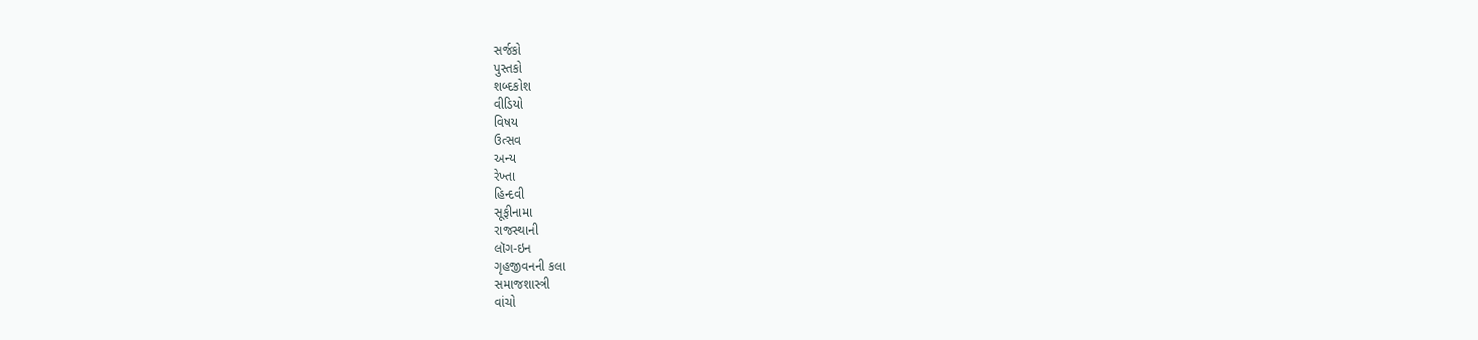સર્જકો
પુસ્તકો
શબ્દકોશ
વીડિયો
વિષય
ઉત્સવ
અન્ય
રેખ્તા
હિન્દવી
સૂફીનામા
રાજસ્થાની
લૉગ-ઇન
ગૃહજીવનની કલા
સમાજશાસ્ત્રી
વાંચો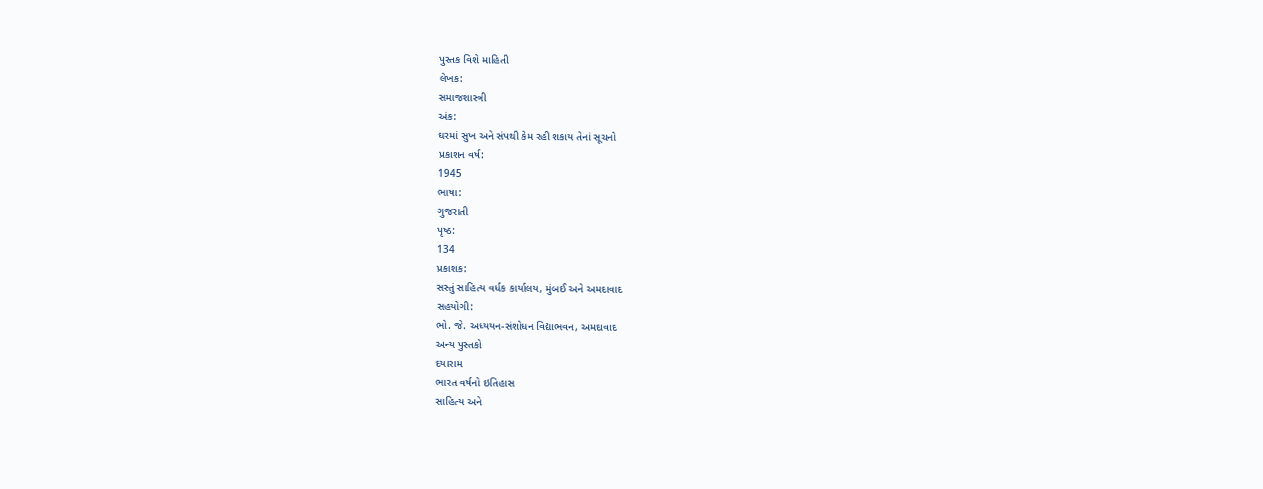પુસ્તક વિશે માહિતી
લેખક:
સમાજશાસ્ત્રી
અંક:
ઘરમાં સુખ અને સંપથી કેમ રહી શકાય તેનાં સૂચનો
પ્રકાશન વર્ષ:
1945
ભાષા:
ગુજરાતી
પૃષ્ઠ:
134
પ્રકાશક:
સસ્તું સાહિત્ય વર્ધક કાર્યાલય, મુંબઈ અને અમદાવાદ
સહયોગી:
ભો. જે. અધ્યયન-સંશોધન વિદ્યાભવન, અમદાવાદ
અન્ય પુસ્તકો
દયારામ
ભારત વર્ષનો ઇતિહાસ
સાહિત્ય અને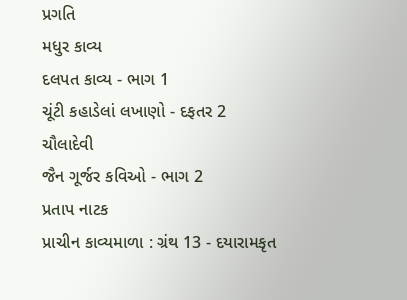પ્રગતિ
મધુર કાવ્ય
દલપત કાવ્ય - ભાગ 1
ચૂંટી કહાડેલાં લખાણો - દફતર 2
ચૌલાદેવી
જૈન ગૂર્જર કવિઓ - ભાગ 2
પ્રતાપ નાટક
પ્રાચીન કાવ્યમાળા : ગ્રંથ 13 - દયારામકૃત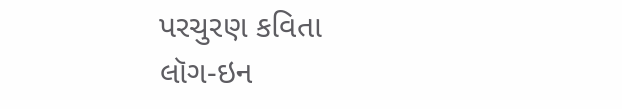પરચુરણ કવિતા
લૉગ-ઇન